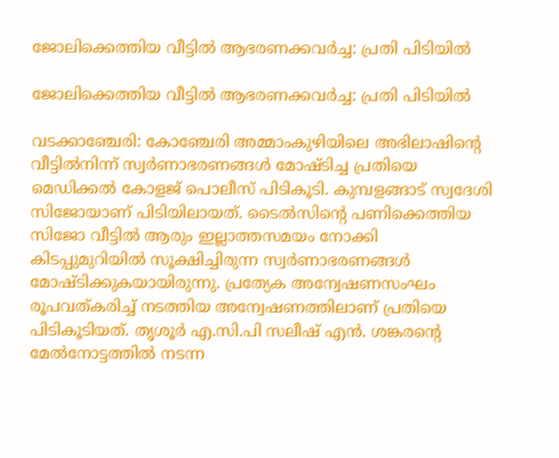ജോലിക്കെത്തിയ വീട്ടിൽ ആഭരണക്കവർച്ച: പ്രതി പിടിയിൽ

ജോലിക്കെത്തിയ വീട്ടിൽ ആഭരണക്കവർച്ച: പ്രതി പിടിയിൽ

വടക്കാഞ്ചേരി: കോഞ്ചേരി അമ്മാംകുഴിയിലെ അഭിലാഷിന്റെ വീട്ടിൽനിന്ന് സ്വർണാഭരണങ്ങൾ മോഷ്ടിച്ച പ്രതിയെ മെഡിക്കൽ കോളജ് പൊലീസ് പിടികൂടി. കുമ്പളങ്ങാട് സ്വദേശി സിജോയാണ് പിടിയിലായത്. ടൈൽസിന്റെ പണിക്കെത്തിയ സിജോ വീട്ടിൽ ആരും ഇല്ലാത്തസമയം നോക്കി കിടപ്പുമുറിയിൽ സൂക്ഷിച്ചിരുന്ന സ്വർണാഭരണങ്ങൾ മോഷ്ടിക്കുകയായിരുന്നു. പ്രത്യേക അന്വേഷണസംഘം രൂപവത്കരിച്ച് നടത്തിയ അന്വേഷണത്തിലാണ് പ്രതിയെ പിടികൂടിയത്. തൃശൂർ എ.സി.പി സലീഷ് എൻ. ശങ്കരന്റെ മേൽനോട്ടത്തിൽ നടന്ന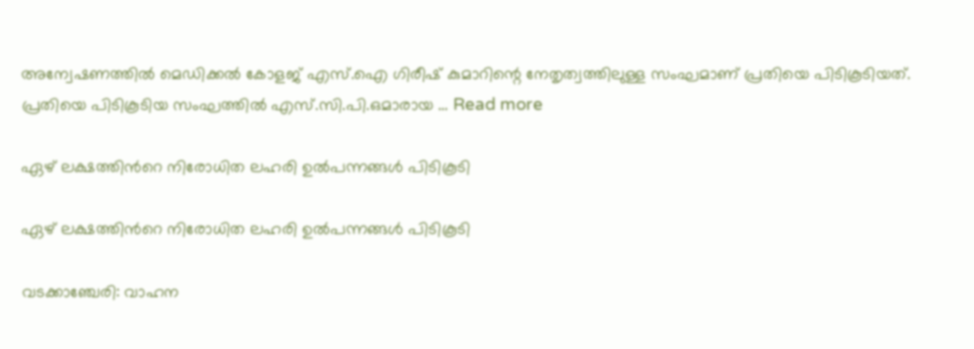അന്വേഷണത്തിൽ മെഡിക്കൽ കോളജ് എസ്.ഐ ഗിരീഷ് കുമാറിന്റെ നേതൃത്വത്തിലുള്ള സംഘമാണ് പ്രതിയെ പിടികൂടിയത്. പ്രതിയെ പിടികൂടിയ സംഘത്തിൽ എസ്.സി.പി.ഒമാരായ … Read more

ഏഴ് ലക്ഷത്തിന്‍റെ നിരോധിത ലഹരി ഉൽപന്നങ്ങൾ പിടികൂടി

ഏഴ് ലക്ഷത്തിന്‍റെ നിരോധിത ലഹരി ഉൽപന്നങ്ങൾ പിടികൂടി

വടക്കാഞ്ചേരി: വാഹന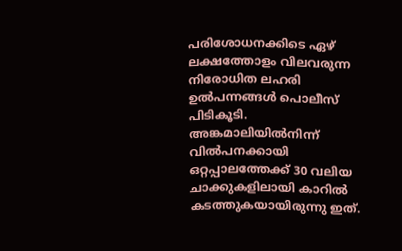പരിശോധനക്കിടെ ഏഴ് ലക്ഷത്തോളം വിലവരുന്ന നിരോധിത ലഹരി ഉൽപന്നങ്ങൾ പൊലീസ് പിടികൂടി. അങ്കമാലിയിൽനിന്ന് വിൽപനക്കായി ഒറ്റപ്പാലത്തേക്ക് 30 വലിയ ചാക്കുകളിലായി കാറിൽ കടത്തുകയായിരുന്നു ഇത്.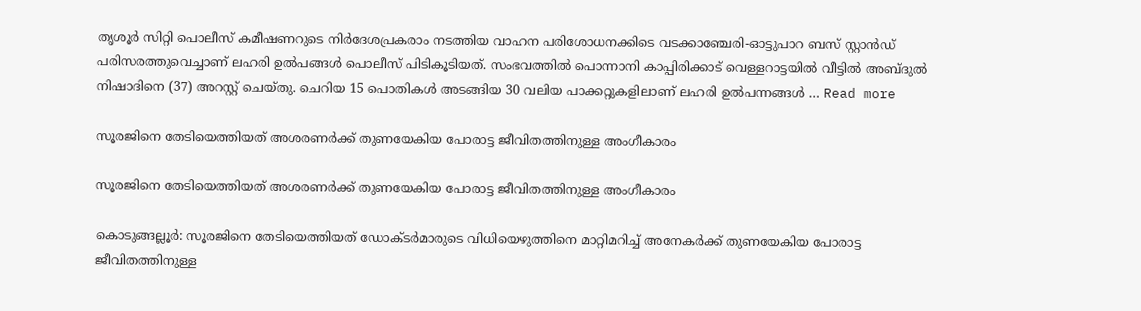തൃശൂർ സിറ്റി പൊലീസ് കമീഷണറുടെ നിർദേശപ്രകരാം നടത്തിയ വാഹന പരിശോധനക്കിടെ വടക്കാഞ്ചേരി-ഓട്ടുപാറ ബസ് സ്റ്റാൻഡ് പരിസരത്തുവെച്ചാണ് ലഹരി ഉൽപങ്ങൾ പൊലീസ് പിടികൂടിയത്. സംഭവത്തിൽ പൊന്നാനി കാപ്പിരിക്കാട് വെള്ളറാട്ടയിൽ വീട്ടിൽ അബ്ദുൽ നിഷാദിനെ (37) അറസ്റ്റ് ചെയ്തു. ചെറിയ 15 പൊതികൾ അടങ്ങിയ 30 വലിയ പാക്കറ്റുകളിലാണ് ലഹരി ഉൽപന്നങ്ങൾ … Read more

സൂരജിനെ തേടിയെത്തിയത് അശരണർക്ക് തുണയേകിയ പോരാട്ട ജീവിതത്തിനുള്ള അംഗീകാരം

സൂരജിനെ തേടിയെത്തിയത് അശരണർക്ക് തുണയേകിയ പോരാട്ട ജീവിതത്തിനുള്ള അംഗീകാരം

കൊടുങ്ങല്ലൂർ: സൂരജിനെ തേടിയെത്തിയത് ഡോക്ടർമാരുടെ വിധിയെഴുത്തിനെ മാറ്റിമറിച്ച് അനേകർക്ക് തുണയേകിയ പോരാട്ട ജീവിതത്തിനുള്ള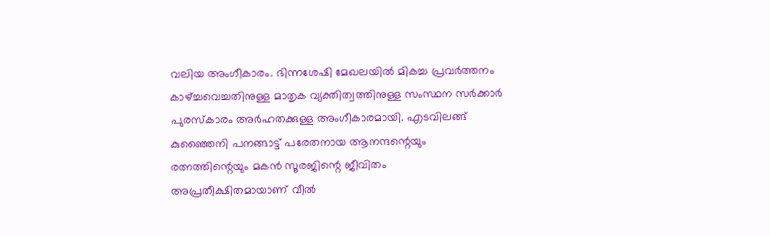വലിയ അംഗീകാരം. ഭിന്നശേഷി മേഖലയിൽ മികച്ച പ്രവർത്തനം കാഴ്ച്ചവെച്ചതിനുള്ള മാതൃക വ്യക്തിത്വത്തിനുള്ള സംസ്ഥന സർക്കാർ പുരസ്കാരം അർഹതക്കുള്ള അംഗീകാരമായി. എടവിലങ്ങ് കുഞ്ഞൈനി പനങ്ങാട്ട് പരേതനായ ആനന്ദന്റെയും രത്നത്തിന്റെയും മകൻ സൂരജിന്റെ ജീവിതം അപ്രതീക്ഷിതമായാണ് വീൽ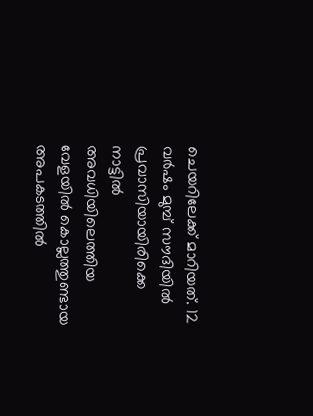ചെയറിലേക്ക് മാറിയത്. 12 വർഷം മുമ്പ് സൗദിയിൽ പ്രവാസിയായിരിക്കെ നാട്ടിൽ അവധിയിലെത്തിയ വേളയിൽ കൊല്ലത്തുണ്ടായ അപകടത്തിൽ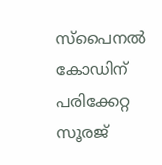സ്പൈനൽ കോഡിന് പരിക്കേറ്റ സൂരജ്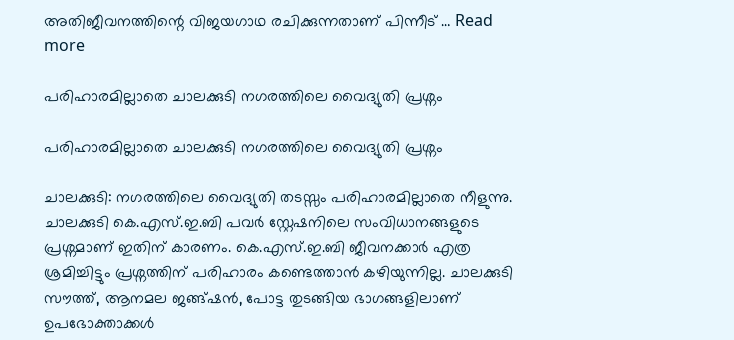അതിജീവനത്തിന്റെ വിജയഗാഥ രചിക്കുന്നതാണ് പിന്നീട് … Read more

പരിഹാരമില്ലാതെ ചാലക്കുടി നഗരത്തിലെ വൈദ്യുതി പ്രശ്നം

പരിഹാരമില്ലാതെ ചാലക്കുടി നഗരത്തിലെ വൈദ്യുതി പ്രശ്നം

ചാലക്കുടി: നഗരത്തിലെ വൈദ്യുതി തടസ്സം പരിഹാരമില്ലാതെ നീളുന്നു. ചാലക്കുടി കെ.എസ്.ഇ.ബി പവർ സ്റ്റേഷനിലെ സംവിധാനങ്ങളുടെ പ്രശ്നമാണ് ഇതിന് കാരണം. കെ.എസ്.ഇ.ബി ജീവനക്കാർ എത്ര ശ്രമിച്ചിട്ടും പ്രശ്നത്തിന് പരിഹാരം കണ്ടെത്താൻ കഴിയുന്നില്ല. ചാലക്കുടി സൗത്ത്, ആനമല ജങ്ങ്ഷൻ, പോട്ട തുടങ്ങിയ ഭാഗങ്ങളിലാണ് ഉപഭോക്താക്കൾ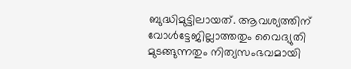ബുദ്ധിമുട്ടിലായത്. ആവശ്യത്തിന് വോൾട്ടേജില്ലാത്തതും വൈദ്യുതി മുടങ്ങുന്നതും നിത്യസംഭവമായി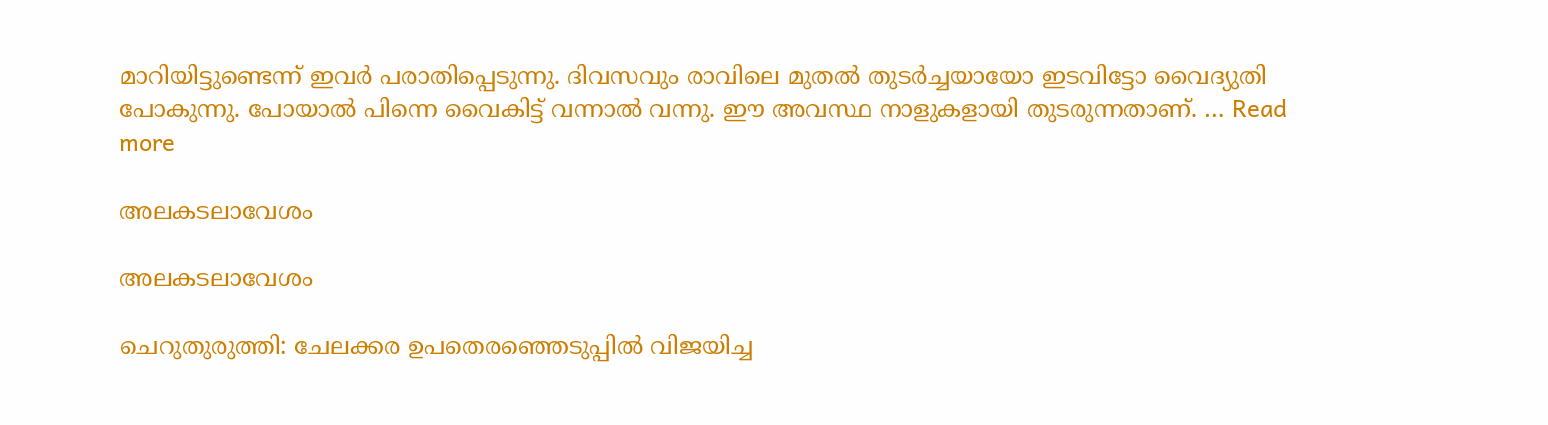മാറിയിട്ടുണ്ടെന്ന് ഇവർ പരാതിപ്പെടുന്നു. ദിവസവും രാവിലെ മുതൽ തുടർച്ചയായോ ഇടവിട്ടോ വൈദ്യുതി പോകുന്നു. പോയാൽ പിന്നെ വൈകിട്ട് വന്നാൽ വന്നു. ഈ അവസ്ഥ നാളുകളായി തുടരുന്നതാണ്. … Read more

അലകടലാവേശം

അലകടലാവേശം

ചെറുതുരുത്തി: ചേലക്കര ഉപതെരഞ്ഞെടുപ്പിൽ വിജയിച്ച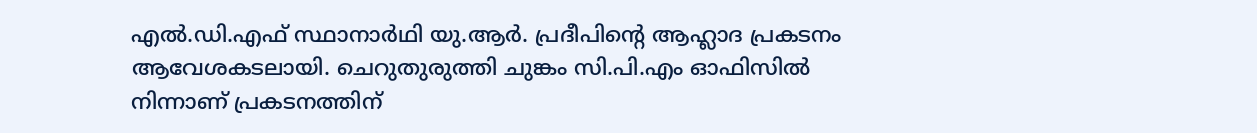എൽ.ഡി.എഫ് സ്ഥാനാർഥി യു.ആർ. പ്രദീപിന്റെ ആഹ്ലാദ പ്രകടനം ആവേശകടലായി. ചെറുതുരുത്തി ചുങ്കം സി.പി.എം ഓഫിസിൽ നിന്നാണ് പ്രകടനത്തിന്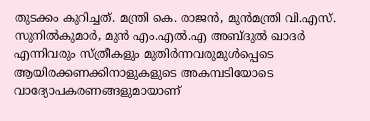തുടക്കം കുറിച്ചത്. മന്ത്രി കെ. രാജൻ, മുൻമന്ത്രി വി.എസ്. സുനിൽകുമാർ, മുൻ എം.എൽ.എ അബ്ദുൽ ഖാദർ എന്നിവരും സ്ത്രീകളും മുതിർന്നവരുമുൾപ്പെടെ ആയിരക്കണക്കിനാളുകളുടെ അകമ്പടിയോടെ വാദ്യോപകരണങ്ങളുമായാണ്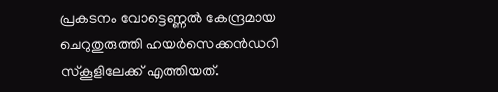പ്രകടനം വോട്ടെണ്ണൽ കേന്ദ്രമായ ചെറുതുരുത്തി ഹയർസെക്കൻഡറി സ്കൂളിലേക്ക് എത്തിയത്.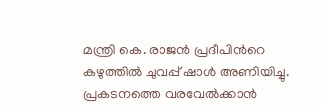മന്ത്രി കെ. രാജൻ പ്രദീപിന്‍റെ കഴുത്തിൽ ചുവപ്പ് ഷാൾ അണിയിച്ചു. പ്രകടനത്തെ വരവേൽക്കാൻ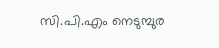സി.പി.എം നെടുമ്പുര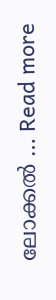ലോക്കൽ … Read more